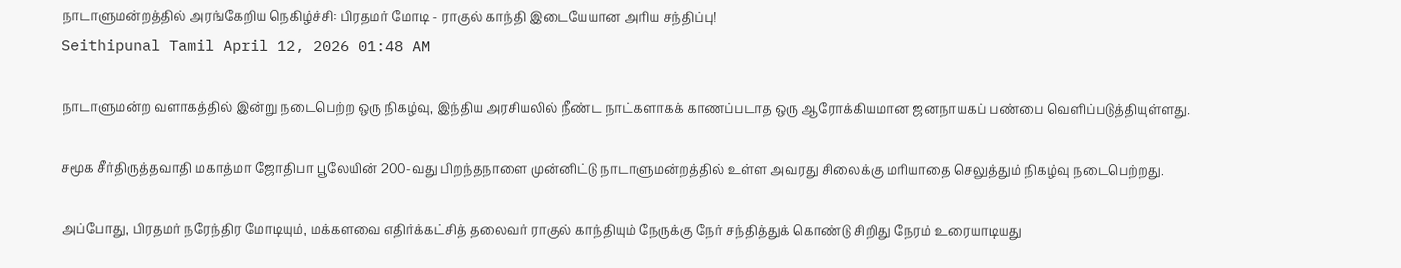நாடாளுமன்றத்தில் அரங்கேறிய நெகிழ்ச்சி: பிரதமர் மோடி - ராகுல் காந்தி இடையேயான அரிய சந்திப்பு!
Seithipunal Tamil April 12, 2026 01:48 AM

நாடாளுமன்ற வளாகத்தில் இன்று நடைபெற்ற ஒரு நிகழ்வு, இந்திய அரசியலில் நீண்ட நாட்களாகக் காணப்படாத ஒரு ஆரோக்கியமான ஜனநாயகப் பண்பை வெளிப்படுத்தியுள்ளது.

சமூக சீர்திருத்தவாதி மகாத்மா ஜோதிபா பூலேயின் 200-வது பிறந்தநாளை முன்னிட்டு நாடாளுமன்றத்தில் உள்ள அவரது சிலைக்கு மரியாதை செலுத்தும் நிகழ்வு நடைபெற்றது.

அப்போது, பிரதமர் நரேந்திர மோடியும், மக்களவை எதிர்க்கட்சித் தலைவர் ராகுல் காந்தியும் நேருக்கு நேர் சந்தித்துக் கொண்டு சிறிது நேரம் உரையாடியது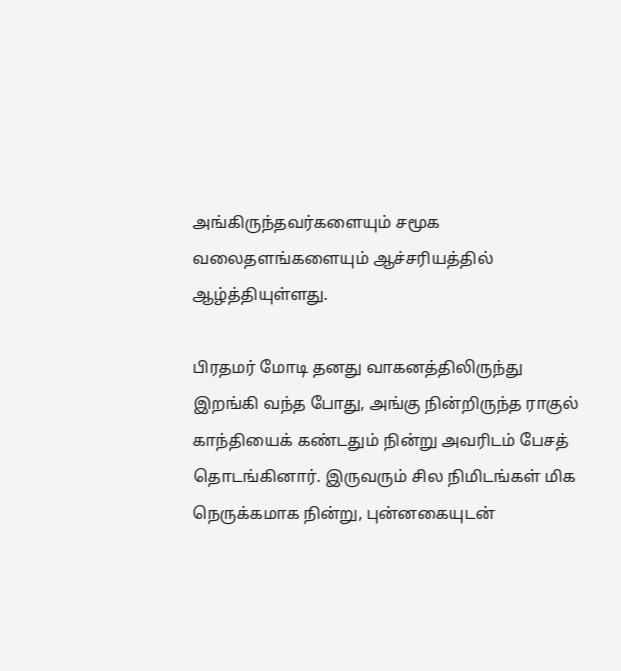அங்கிருந்தவர்களையும் சமூக வலைதளங்களையும் ஆச்சரியத்தில் ஆழ்த்தியுள்ளது.

பிரதமர் மோடி தனது வாகனத்திலிருந்து இறங்கி வந்த போது, அங்கு நின்றிருந்த ராகுல் காந்தியைக் கண்டதும் நின்று அவரிடம் பேசத் தொடங்கினார். இருவரும் சில நிமிடங்கள் மிக நெருக்கமாக நின்று, புன்னகையுடன்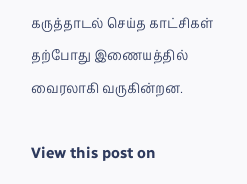கருத்தாடல் செய்த காட்சிகள் தற்போது இணையத்தில் வைரலாகி வருகின்றன.

View this post on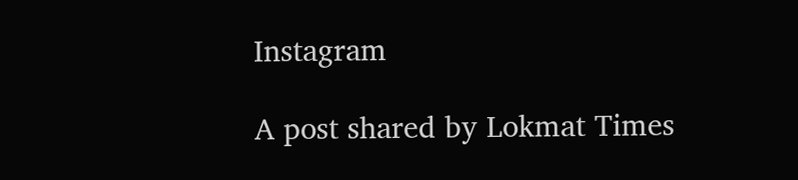Instagram

A post shared by Lokmat Times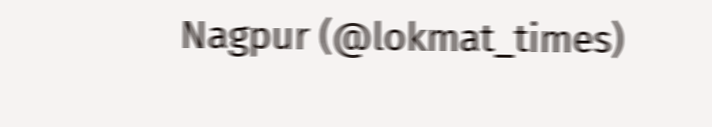Nagpur (@lokmat_times)